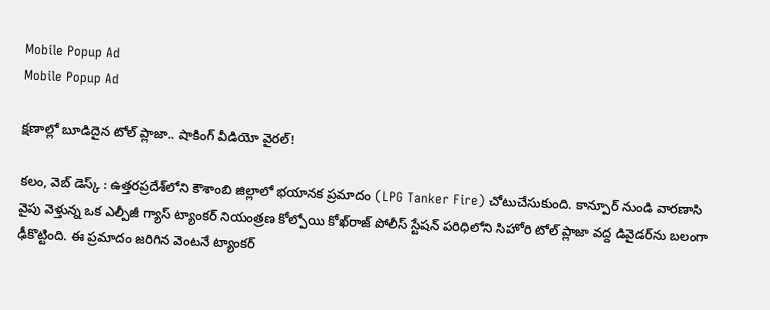Mobile Popup Ad
Mobile Popup Ad

క్షణాల్లో బూడిదైన టోల్ ప్లాజా.. షాకింగ్ వీడియో వైరల్!

కలం, వెబ్ డెస్క్ : ఉత్తరప్రదేశ్‌లోని కౌశాంబి జిల్లాలో భయానక ప్రమాదం (LPG Tanker Fire) చోటుచేసుకుంది. కాన్పూర్ నుండి వారణాసి వైపు వెళ్తున్న ఒక ఎల్పీజీ గ్యాస్ ట్యాంకర్ నియంత్రణ కోల్పోయి కోఖ్‌రాజ్ పోలీస్ స్టేషన్ పరిధిలోని సిహోరి టోల్ ప్లాజా వద్ద డివైడర్‌ను బలంగా ఢీకొట్టింది. ఈ ప్రమాదం జరిగిన వెంటనే ట్యాంకర్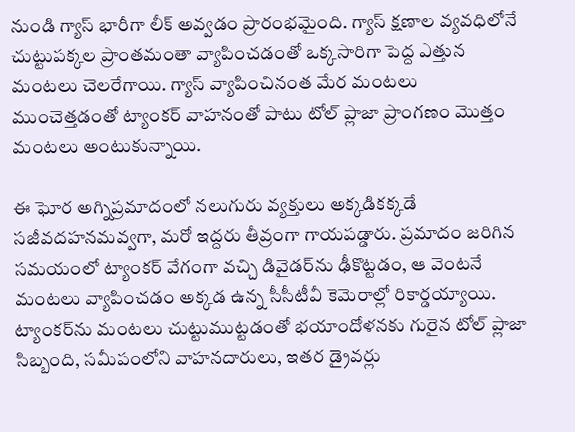నుండి గ్యాస్ భారీగా లీక్ అవ్వడం ప్రారంభమైంది. గ్యాస్ క్షణాల వ్యవధిలోనే చుట్టుపక్కల ప్రాంతమంతా వ్యాపించడంతో ఒక్కసారిగా పెద్ద ఎత్తున మంటలు చెలరేగాయి. గ్యాస్ వ్యాపించినంత మేర మంటలు ముంచెత్తడంతో ట్యాంకర్ వాహనంతో పాటు టోల్ ప్లాజా ప్రాంగణం మొత్తం మంటలు అంటుకున్నాయి.

ఈ ఘోర అగ్నిప్రమాదంలో నలుగురు వ్యక్తులు అక్కడికక్కడే సజీవదహనమవ్వగా, మరో ఇద్దరు తీవ్రంగా గాయపడ్డారు. ప్రమాదం జరిగిన సమయంలో ట్యాంకర్ వేగంగా వచ్చి డివైడర్‌ను ఢీకొట్టడం, ఆ వెంటనే మంటలు వ్యాపించడం అక్కడ ఉన్న సీసీటీవీ కెమెరాల్లో రికార్డయ్యాయి. ట్యాంకర్‌ను మంటలు చుట్టుముట్టడంతో భయాందోళనకు గురైన టోల్ ప్లాజా సిబ్బంది, సమీపంలోని వాహనదారులు, ఇతర డ్రైవర్లు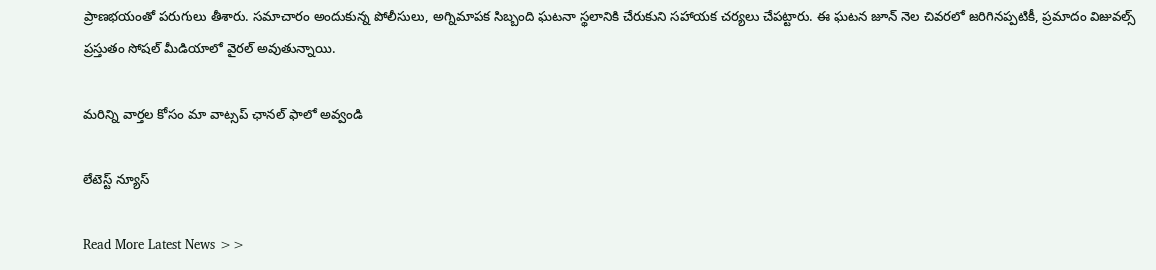ప్రాణభయంతో పరుగులు తీశారు. సమాచారం అందుకున్న పోలీసులు, అగ్నిమాపక సిబ్బంది ఘటనా స్థలానికి చేరుకుని సహాయక చర్యలు చేపట్టారు. ఈ ఘటన జూన్ నెల చివరలో జరిగినప్పటికీ, ప్రమాదం విజువల్స్ ప్రస్తుతం సోషల్ మీడియాలో వైరల్ అవుతున్నాయి.

మ‌రిన్ని వార్త‌ల కోసం మా వాట్స‌ప్ ఛాన‌ల్ ఫాలో అవ్వండి

లేటెస్ట్ న్యూస్‌

Read More Latest News >>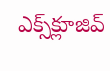ఎక్స్‌క్లూజివ్‌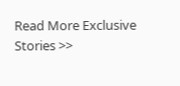Read More Exclusive Stories >>